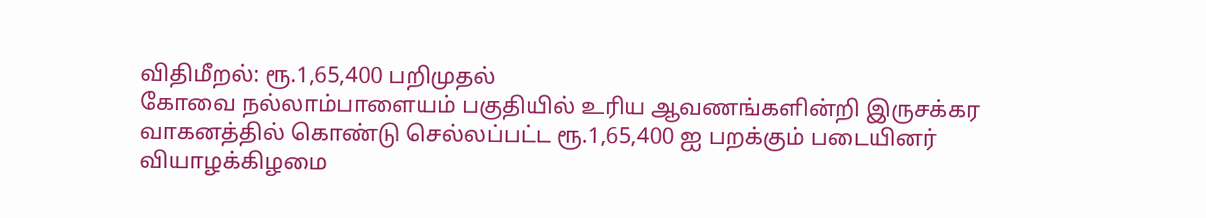விதிமீறல்: ரூ.1,65,400 பறிமுதல்
கோவை நல்லாம்பாளையம் பகுதியில் உரிய ஆவணங்களின்றி இருசக்கர வாகனத்தில் கொண்டு செல்லப்பட்ட ரூ.1,65,400 ஐ பறக்கும் படையினர் வியாழக்கிழமை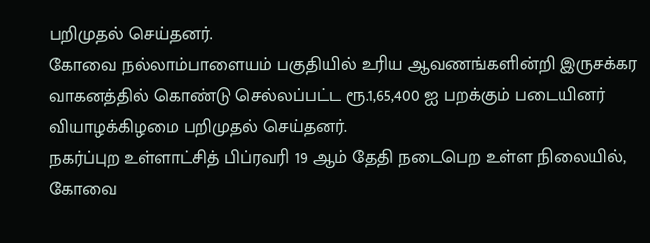பறிமுதல் செய்தனர்.
கோவை நல்லாம்பாளையம் பகுதியில் உரிய ஆவணங்களின்றி இருசக்கர வாகனத்தில் கொண்டு செல்லப்பட்ட ரூ.1,65,400 ஐ பறக்கும் படையினர் வியாழக்கிழமை பறிமுதல் செய்தனர்.
நகர்ப்புற உள்ளாட்சித் பிப்ரவரி 19 ஆம் தேதி நடைபெற உள்ள நிலையில், கோவை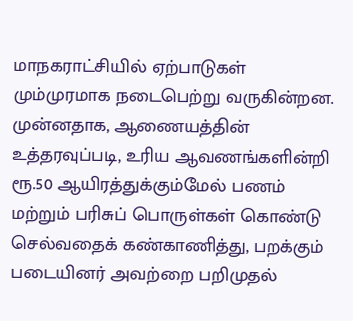மாநகராட்சியில் ஏற்பாடுகள் மும்முரமாக நடைபெற்று வருகின்றன. முன்னதாக, ஆணையத்தின் உத்தரவுப்படி, உரிய ஆவணங்களின்றி ரூ.50 ஆயிரத்துக்கும்மேல் பணம் மற்றும் பரிசுப் பொருள்கள் கொண்டு செல்வதைக் கண்காணித்து, பறக்கும் படையினர் அவற்றை பறிமுதல்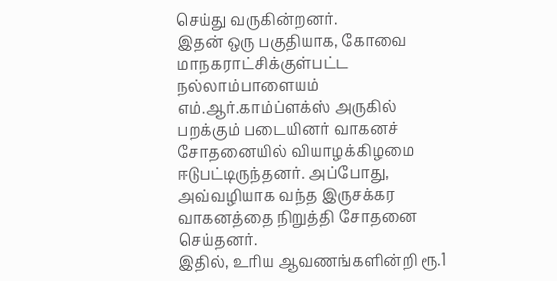செய்து வருகின்றனர்.
இதன் ஒரு பகுதியாக, கோவை மாநகராட்சிக்குள்பட்ட நல்லாம்பாளையம் எம்.ஆர்.காம்ப்ளக்ஸ் அருகில் பறக்கும் படையினர் வாகனச் சோதனையில் வியாழக்கிழமை ஈடுபட்டிருந்தனர். அப்போது, அவ்வழியாக வந்த இருசக்கர வாகனத்தை நிறுத்தி சோதனை செய்தனர்.
இதில், உரிய ஆவணங்களின்றி ரூ.1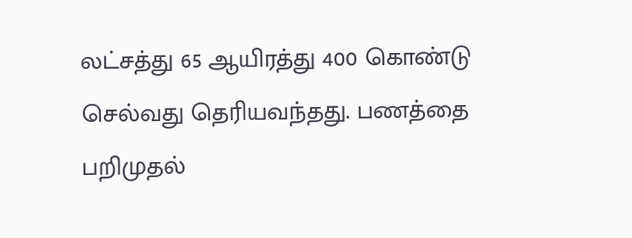லட்சத்து 65 ஆயிரத்து 400 கொண்டு செல்வது தெரியவந்தது. பணத்தை பறிமுதல்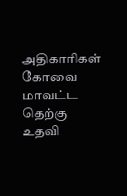அதிகாரிகள் கோவை மாவட்ட தெற்கு உதவி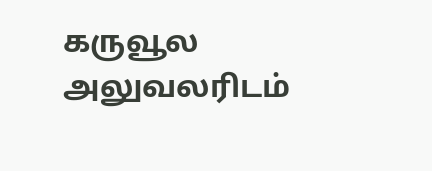கருவூல அலுவலரிடம்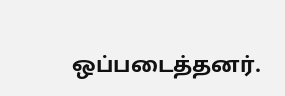ஒப்படைத்தனர்.